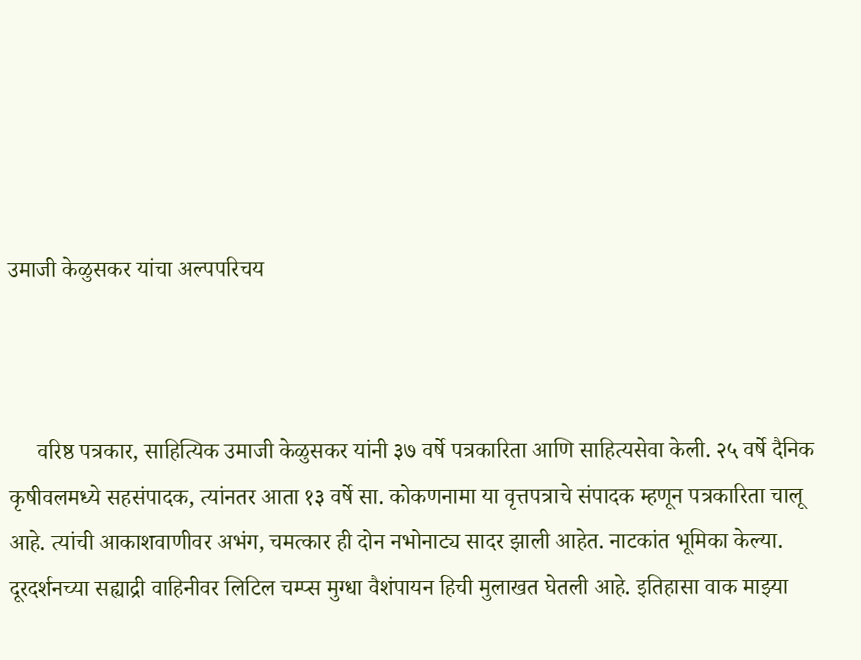उमाजी केळुसकर यांचा अल्पपरिचय



     वरिष्ठ पत्रकार, साहित्यिक उमाजी केळुसकर यांनी ३७ वर्षे पत्रकारिता आणि साहित्यसेवा केली. २५ वर्षे दैनिक कृषीवलमध्ये सहसंपादक, त्यांनतर आता १३ वर्षे सा. कोकणनामा या वृत्तपत्राचे संपादक म्हणून पत्रकारिता चालू आहे. त्यांची आकाशवाणीवर अभंग, चमत्कार ही दोन नभोनाट्य सादर झाली आहेत. नाटकांत भूमिका केल्या. दूरदर्शनच्या सह्याद्री वाहिनीवर लिटिल चम्प्स मुग्धा वैशंपायन हिची मुलाखत घेतली आहे. इतिहासा वाक माझ्या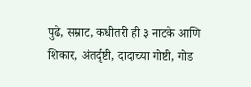पुढे, सम्राट, कधीतरी ही ३ नाटके आणि शिकार, अंतर्दृष्टी, दादाच्या गोष्टी, गोड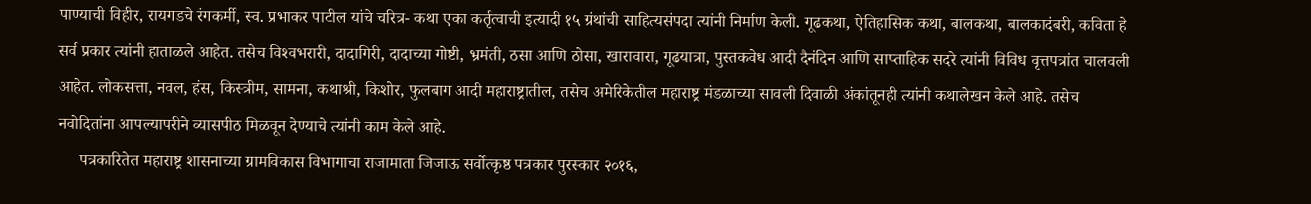पाण्याची विहीर, रायगडचे रंगकर्मी, स्व. प्रभाकर पाटील यांचे चरित्र- कथा एका कर्तृत्वाची इत्यादी १५ ग्रंथांची साहित्यसंपदा त्यांनी निर्माण केली. गूढकथा, ऐतिहासिक कथा, बालकथा, बालकादंबरी, कविता हे सर्व प्रकार त्यांनी हाताळले आहेत. तसेच विश्‍वभरारी, दादागिरी, दादाच्या गोष्टी, भ्रमंती, ठसा आणि ठोसा, खारावारा, गूढयात्रा, पुस्तकवेध आदी दैनंदिन आणि साप्ताहिक सदरे त्यांनी विविध वृत्तपत्रांत चालवली आहेत. लोकसत्ता, नवल, हंस, किस्त्रीम, सामना, कथाश्री, किशोर, फुलबाग आदी महाराष्ट्रातील, तसेच अमेरिकेतील महाराष्ट्र मंडळाच्या सावली दिवाळी अंकांतूनही त्यांनी कथालेखन केले आहे. तसेच नवोदितांना आपल्यापरीने व्यासपीठ मिळवून देण्याचे त्यांनी काम केले आहे.
     पत्रकारितेत महाराष्ट्र शासनाच्या ग्रामविकास विभागाचा राजामाता जिजाऊ सर्वोत्कृष्ठ पत्रकार पुरस्कार २०१६,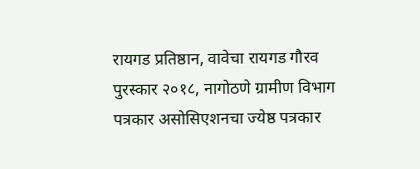रायगड प्रतिष्ठान, वावेचा रायगड गौरव पुरस्कार २०१८, नागोठणे ग्रामीण विभाग पत्रकार असोसिएशनचा ज्येष्ठ पत्रकार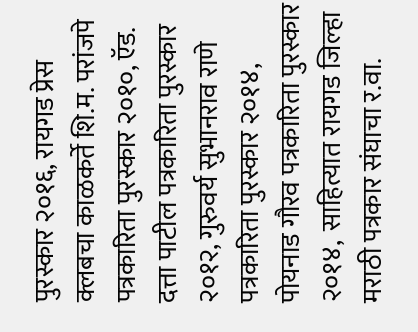पुरस्कार २०१६, रायगड प्रेस क्लबचा काळकर्ते शि.म. परांजपे पत्रकारिता पुरस्कार २०१०, ऍड. दत्ता पाटील पत्रकारिता पुरस्कार २०१२, गुरुवर्य सुभानराव राणे पत्रकारिता पुरस्कार २०१४, पोयनाड गौरव पत्रकारिता पुरस्कार २०१४,  साहित्यात रायगड जिल्हा मराठी पत्रकार संघाचा र.वा.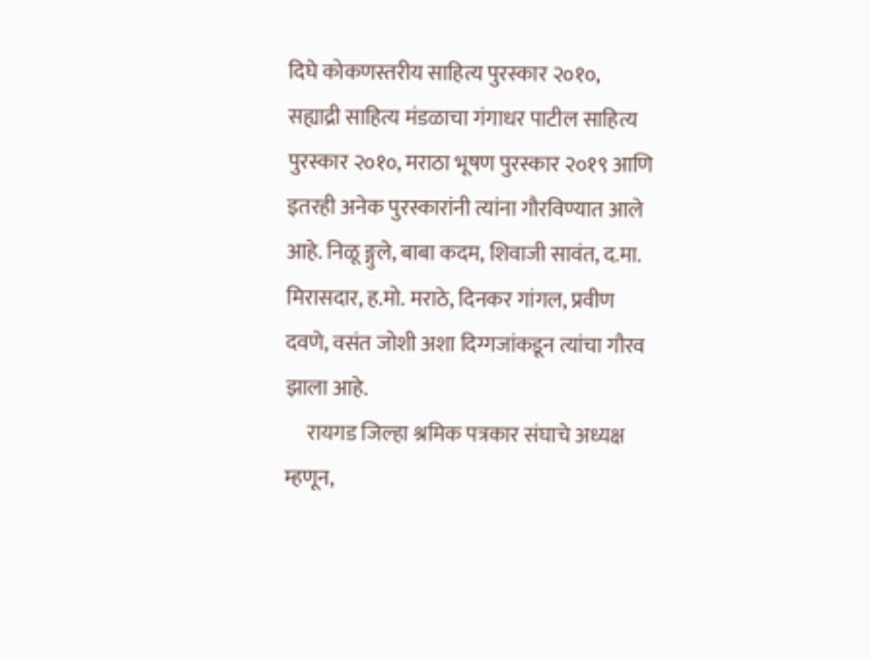दिघे कोकणस्तरीय साहित्य पुरस्कार २०१०, सह्याद्री साहित्य मंडळाचा गंगाधर पाटील साहित्य पुरस्कार २०१०, मराठा भूषण पुरस्कार २०१९ आणि इतरही अनेक पुरस्कारांनी त्यांना गौरविण्यात आले आहे. निळू ङ्गुले, बाबा कदम, शिवाजी सावंत, द.मा. मिरासदार, ह.मो. मराठे, दिनकर गांगल, प्रवीण दवणे, वसंत जोशी अशा दिग्गजांकडून त्यांचा गौरव झाला आहे.
     रायगड जिल्हा श्रमिक पत्रकार संघाचे अध्यक्ष म्हणून,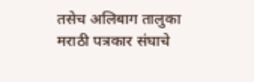तसेच अलिबाग तालुका मराठी पत्रकार संघाचे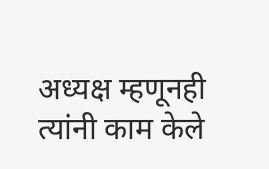अध्यक्ष म्हणूनही त्यांनी काम केले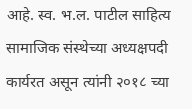आहे. स्व. भ.ल. पाटील साहित्य सामाजिक संस्थेच्या अध्यक्षपदी कार्यरत असून त्यांनी २०१८ च्या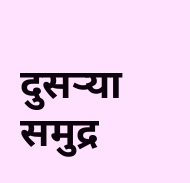दुसर्‍या समुद्र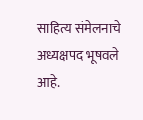साहित्य संमेलनाचे अध्यक्षपद भूषवले आहे.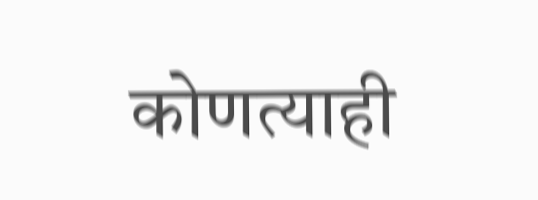कोणत्याही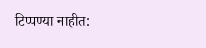टिप्पण्‍या नाहीत: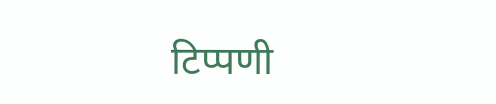टिप्पणी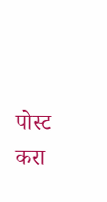पोस्ट करा